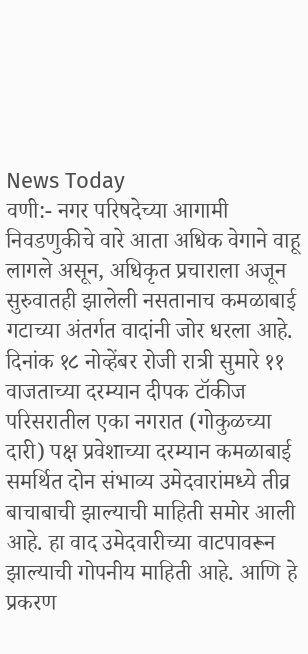News Today
वणी:- नगर परिषदेच्या आगामी निवडणुकीचे वारे आता अधिक वेगाने वाहू लागले असून, अधिकृत प्रचाराला अजून सुरुवातही झालेली नसतानाच कमळाबाई गटाच्या अंतर्गत वादांनी जोर धरला आहे. दिनांक १८ नोव्हेंबर रोजी रात्री सुमारे ११ वाजताच्या दरम्यान दीपक टॉकीज परिसरातील एका नगरात (गोकुळच्या दारी) पक्ष प्रवेशाच्या दरम्यान कमळाबाई समर्थित दोन संभाव्य उमेदवारांमध्ये तीव्र बाचाबाची झाल्याची माहिती समोर आली आहे. हा वाद उमेदवारीच्या वाटपावरून झाल्याची गोपनीय माहिती आहे. आणि हे प्रकरण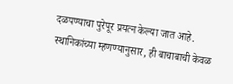दळपण्याचा पुरेपूर प्रयत्न केल्या जात आहे.
स्थानिकांच्या म्हणण्यानुसार, ही बाचाबाची केवळ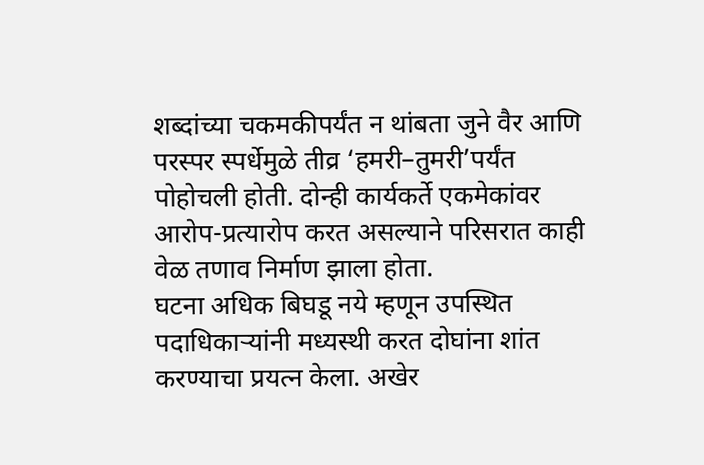शब्दांच्या चकमकीपर्यंत न थांबता जुने वैर आणि परस्पर स्पर्धेमुळे तीव्र ‘हमरी–तुमरी’पर्यंत पोहोचली होती. दोन्ही कार्यकर्ते एकमेकांवर आरोप-प्रत्यारोप करत असल्याने परिसरात काही वेळ तणाव निर्माण झाला होता.
घटना अधिक बिघडू नये म्हणून उपस्थित पदाधिकाऱ्यांनी मध्यस्थी करत दोघांना शांत करण्याचा प्रयत्न केला. अखेर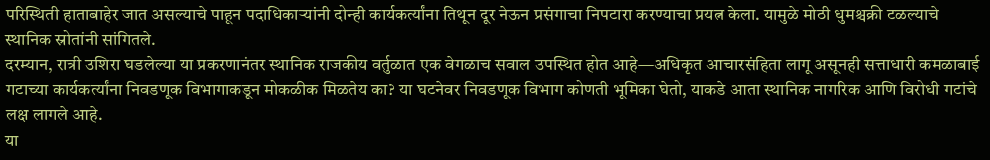परिस्थिती हाताबाहेर जात असल्याचे पाहून पदाधिकाऱ्यांनी दोन्ही कार्यकर्त्यांना तिथून दूर नेऊन प्रसंगाचा निपटारा करण्याचा प्रयत्न केला. यामुळे मोठी धुमश्चक्री टळल्याचे स्थानिक स्रोतांनी सांगितले.
दरम्यान, रात्री उशिरा घडलेल्या या प्रकरणानंतर स्थानिक राजकीय वर्तुळात एक वेगळाच सवाल उपस्थित होत आहे—अधिकृत आचारसंहिता लागू असूनही सत्ताधारी कमळाबाई गटाच्या कार्यकर्त्यांना निवडणूक विभागाकडून मोकळीक मिळतेय का? या घटनेवर निवडणूक विभाग कोणती भूमिका घेतो, याकडे आता स्थानिक नागरिक आणि विरोधी गटांचे लक्ष लागले आहे.
या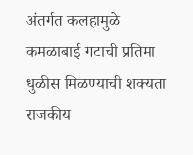अंतर्गत कलहामुळे कमळाबाई गटाची प्रतिमा धुळीस मिळण्याची शक्यता राजकीय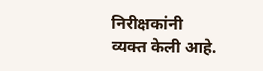निरीक्षकांनी व्यक्त केली आहे.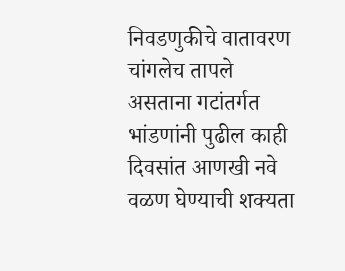निवडणुकीचे वातावरण चांगलेच तापले असताना गटांतर्गत भांडणांनी पुढील काही दिवसांत आणखी नवे वळण घेण्याची शक्यता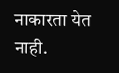नाकारता येत नाही.